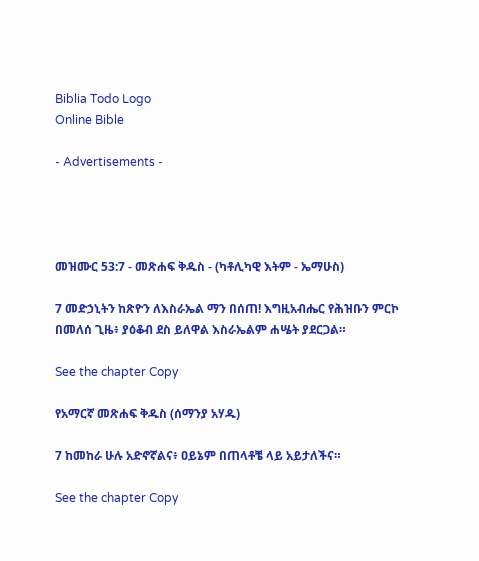Biblia Todo Logo
Online Bible

- Advertisements -




መዝሙር 53:7 - መጽሐፍ ቅዱስ - (ካቶሊካዊ እትም - ኤማሁስ)

7 መድኃኒትን ከጽዮን ለእስራኤል ማን በሰጠ! እግዚአብሔር የሕዝቡን ምርኮ በመለሰ ጊዜ፥ ያዕቆብ ደስ ይለዋል እስራኤልም ሐሤት ያደርጋል።

See the chapter Copy

የአማርኛ መጽሐፍ ቅዱስ (ሰማንያ አሃዱ)

7 ከመከራ ሁሉ አድኖኛልና፥ ዐይኔም በጠላቶቼ ላይ አይታለችና።

See the chapter Copy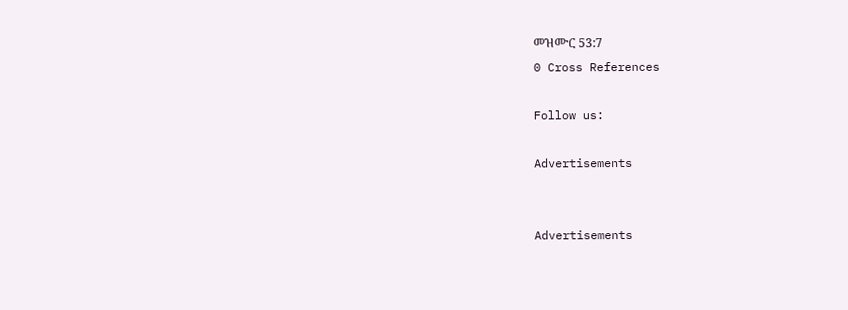መዝሙር 53:7
0 Cross References

Follow us:

Advertisements


Advertisements